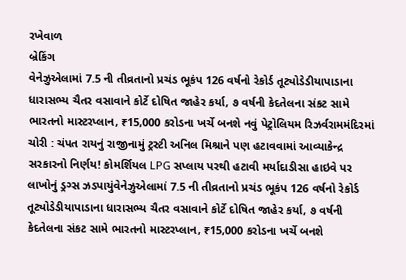રખેવાળ
બ્રેકિંગ
વેનેઝુએલામાં 7.5 ની તીવ્રતાનો પ્રચંડ ભૂકંપ 126 વર્ષનો રેકોર્ડ તૂટ્યોડેડીયાપાડાના ધારાસભ્ય ચૈતર વસાવાને કોર્ટે દોષિત જાહેર કર્યા, ૭ વર્ષની કેદતેલના સંકટ સામે ભારતનો માસ્ટરપ્લાન, ₹15,000 કરોડના ખર્ચે બનશે નવું પેટ્રોલિયમ રિઝર્વરામમંદિરમાં ચોરી : ચંપત રાયનું રાજીનામું ટ્રસ્ટી અનિલ મિશ્રાને પણ હટાવવામાં આવ્યાકેન્દ્ર સરકારનો નિર્ણય! કોમર્શિયલ LPG સપ્લાય પરથી હટાવી મર્યાદાડીસા હાઇવે પર લાખોનું ડ્રગ્સ ઝડપાયુંવેનેઝુએલામાં 7.5 ની તીવ્રતાનો પ્રચંડ ભૂકંપ 126 વર્ષનો રેકોર્ડ તૂટ્યોડેડીયાપાડાના ધારાસભ્ય ચૈતર વસાવાને કોર્ટે દોષિત જાહેર કર્યા, ૭ વર્ષની કેદતેલના સંકટ સામે ભારતનો માસ્ટરપ્લાન, ₹15,000 કરોડના ખર્ચે બનશે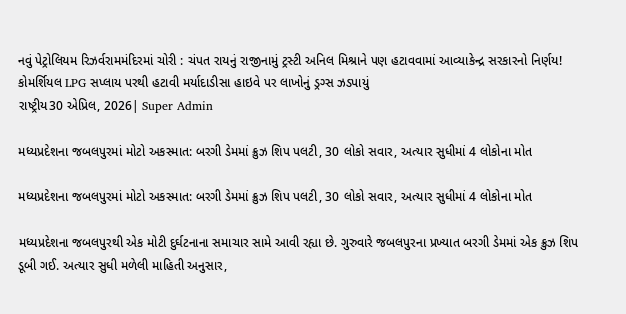નવું પેટ્રોલિયમ રિઝર્વરામમંદિરમાં ચોરી : ચંપત રાયનું રાજીનામું ટ્રસ્ટી અનિલ મિશ્રાને પણ હટાવવામાં આવ્યાકેન્દ્ર સરકારનો નિર્ણય! કોમર્શિયલ LPG સપ્લાય પરથી હટાવી મર્યાદાડીસા હાઇવે પર લાખોનું ડ્રગ્સ ઝડપાયું
રાષ્ટ્રીય30 એપ્રિલ, 2026| Super Admin

મધ્યપ્રદેશના જબલપુરમાં મોટો અકસ્માત: બરગી ડેમમાં ક્રુઝ શિપ પલટી, 30 લોકો સવાર, અત્યાર સુધીમાં 4 લોકોના મોત

મધ્યપ્રદેશના જબલપુરમાં મોટો અકસ્માત: બરગી ડેમમાં ક્રુઝ શિપ પલટી, 30 લોકો સવાર, અત્યાર સુધીમાં 4 લોકોના મોત

મધ્યપ્રદેશના જબલપુરથી એક મોટી દુર્ઘટનાના સમાચાર સામે આવી રહ્યા છે. ગુરુવારે જબલપુરના પ્રખ્યાત બરગી ડેમમાં એક ક્રુઝ શિપ ડૂબી ગઈ. અત્યાર સુધી મળેલી માહિતી અનુસાર,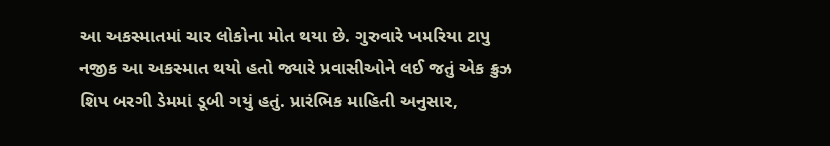આ અકસ્માતમાં ચાર લોકોના મોત થયા છે. ગુરુવારે ખમરિયા ટાપુ નજીક આ અકસ્માત થયો હતો જ્યારે પ્રવાસીઓને લઈ જતું એક ક્રુઝ શિપ બરગી ડેમમાં ડૂબી ગયું હતું. પ્રારંભિક માહિતી અનુસાર,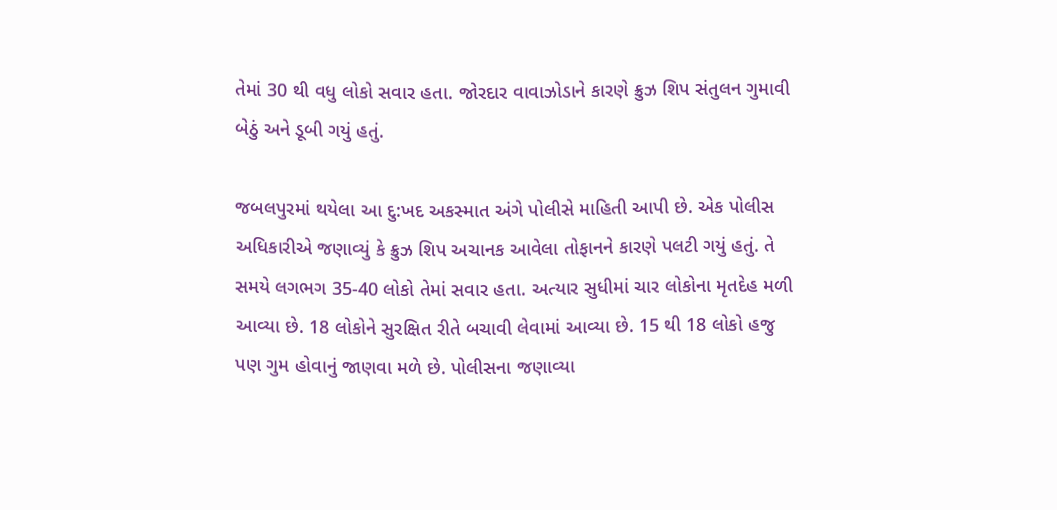તેમાં 30 થી વધુ લોકો સવાર હતા. જોરદાર વાવાઝોડાને કારણે ક્રુઝ શિપ સંતુલન ગુમાવી બેઠું અને ડૂબી ગયું હતું.

જબલપુરમાં થયેલા આ દુ:ખદ અકસ્માત અંગે પોલીસે માહિતી આપી છે. એક પોલીસ અધિકારીએ જણાવ્યું કે ક્રુઝ શિપ અચાનક આવેલા તોફાનને કારણે પલટી ગયું હતું. તે સમયે લગભગ 35-40 લોકો તેમાં સવાર હતા. અત્યાર સુધીમાં ચાર લોકોના મૃતદેહ મળી આવ્યા છે. 18 લોકોને સુરક્ષિત રીતે બચાવી લેવામાં આવ્યા છે. 15 થી 18 લોકો હજુ પણ ગુમ હોવાનું જાણવા મળે છે. પોલીસના જણાવ્યા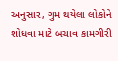અનુસાર, ગુમ થયેલા લોકોને શોધવા માટે બચાવ કામગીરી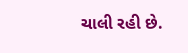ચાલી રહી છે.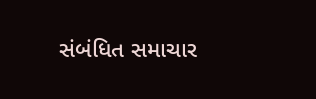સંબંધિત સમાચાર